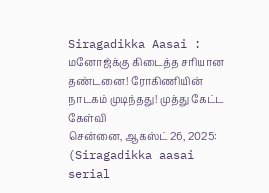Siragadikka Aasai : மனோஜ்க்கு கிடைத்த சரியான தண்டனை! ரோகிணியின் நாடகம் முடிந்தது! முத்து கேட்ட கேள்வி
சென்னை, ஆகஸ்ட் 26, 2025: (Siragadikka aasai serial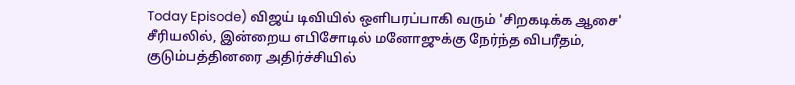Today Episode) விஜய் டிவியில் ஒளிபரப்பாகி வரும் 'சிறகடிக்க ஆசை' சீரியலில், இன்றைய எபிசோடில் மனோஜுக்கு நேர்ந்த விபரீதம், குடும்பத்தினரை அதிர்ச்சியில்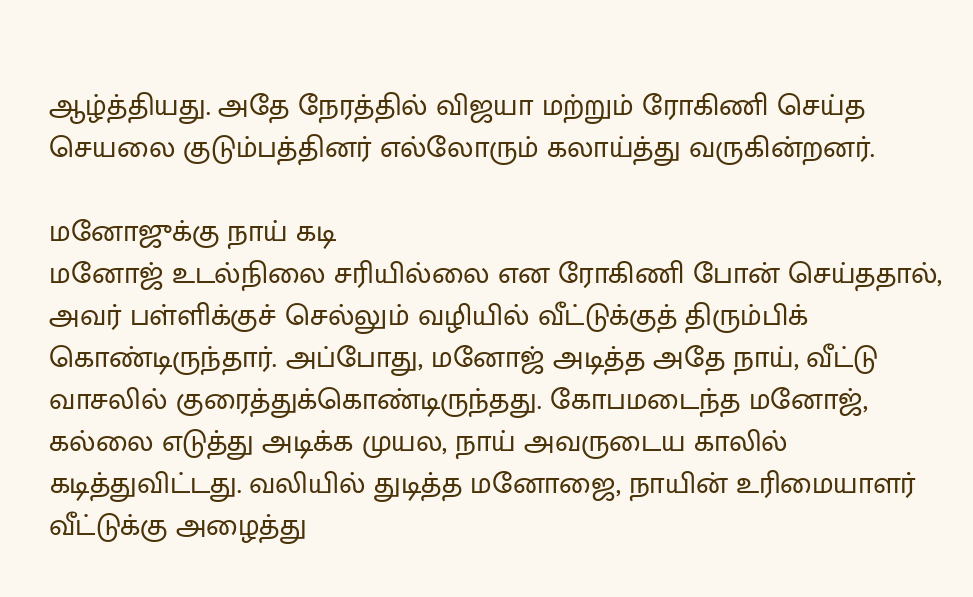ஆழ்த்தியது. அதே நேரத்தில் விஜயா மற்றும் ரோகிணி செய்த செயலை குடும்பத்தினர் எல்லோரும் கலாய்த்து வருகின்றனர்.

மனோஜுக்கு நாய் கடி
மனோஜ் உடல்நிலை சரியில்லை என ரோகிணி போன் செய்ததால், அவர் பள்ளிக்குச் செல்லும் வழியில் வீட்டுக்குத் திரும்பிக் கொண்டிருந்தார். அப்போது, மனோஜ் அடித்த அதே நாய், வீட்டு வாசலில் குரைத்துக்கொண்டிருந்தது. கோபமடைந்த மனோஜ், கல்லை எடுத்து அடிக்க முயல, நாய் அவருடைய காலில் கடித்துவிட்டது. வலியில் துடித்த மனோஜை, நாயின் உரிமையாளர் வீட்டுக்கு அழைத்து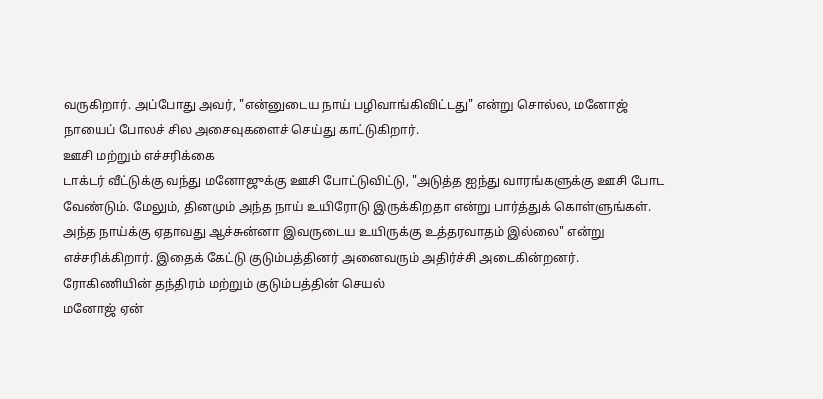வருகிறார். அப்போது அவர், "என்னுடைய நாய் பழிவாங்கிவிட்டது" என்று சொல்ல, மனோஜ் நாயைப் போலச் சில அசைவுகளைச் செய்து காட்டுகிறார்.
ஊசி மற்றும் எச்சரிக்கை
டாக்டர் வீட்டுக்கு வந்து மனோஜுக்கு ஊசி போட்டுவிட்டு, "அடுத்த ஐந்து வாரங்களுக்கு ஊசி போட வேண்டும். மேலும், தினமும் அந்த நாய் உயிரோடு இருக்கிறதா என்று பார்த்துக் கொள்ளுங்கள். அந்த நாய்க்கு ஏதாவது ஆச்சுன்னா இவருடைய உயிருக்கு உத்தரவாதம் இல்லை" என்று எச்சரிக்கிறார். இதைக் கேட்டு குடும்பத்தினர் அனைவரும் அதிர்ச்சி அடைகின்றனர்.
ரோகிணியின் தந்திரம் மற்றும் குடும்பத்தின் செயல்
மனோஜ் ஏன்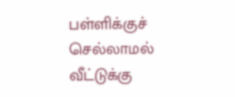பள்ளிக்குச் செல்லாமல் வீட்டுக்கு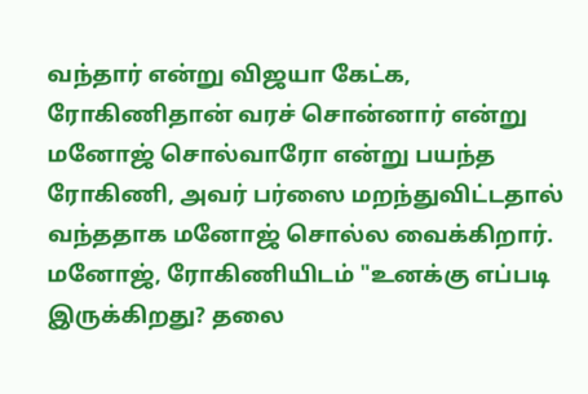வந்தார் என்று விஜயா கேட்க, ரோகிணிதான் வரச் சொன்னார் என்று மனோஜ் சொல்வாரோ என்று பயந்த ரோகிணி, அவர் பர்ஸை மறந்துவிட்டதால் வந்ததாக மனோஜ் சொல்ல வைக்கிறார்.
மனோஜ், ரோகிணியிடம் "உனக்கு எப்படி இருக்கிறது? தலை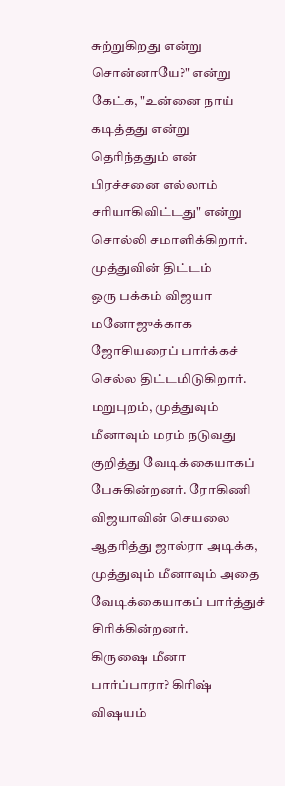சுற்றுகிறது என்று சொன்னாயே?" என்று கேட்க, "உன்னை நாய் கடித்தது என்று தெரிந்ததும் என் பிரச்சனை எல்லாம் சரியாகிவிட்டது" என்று சொல்லி சமாளிக்கிறார்.
முத்துவின் திட்டம்
ஒரு பக்கம் விஜயா மனோஜுக்காக ஜோசியரைப் பார்க்கச் செல்ல திட்டமிடுகிறார். மறுபுறம், முத்துவும் மீனாவும் மரம் நடுவது குறித்து வேடிக்கையாகப் பேசுகின்றனர். ரோகிணி விஜயாவின் செயலை ஆதரித்து ஜால்ரா அடிக்க, முத்துவும் மீனாவும் அதை வேடிக்கையாகப் பார்த்துச் சிரிக்கின்றனர்.
கிருஷை மீனா பார்ப்பாரா? கிரிஷ் விஷயம்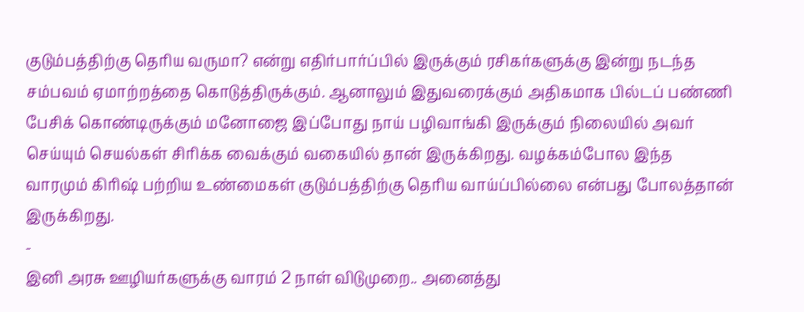குடும்பத்திற்கு தெரிய வருமா? என்று எதிர்பார்ப்பில் இருக்கும் ரசிகர்களுக்கு இன்று நடந்த சம்பவம் ஏமாற்றத்தை கொடுத்திருக்கும். ஆனாலும் இதுவரைக்கும் அதிகமாக பில்டப் பண்ணி பேசிக் கொண்டிருக்கும் மனோஜை இப்போது நாய் பழிவாங்கி இருக்கும் நிலையில் அவர் செய்யும் செயல்கள் சிரிக்க வைக்கும் வகையில் தான் இருக்கிறது. வழக்கம்போல இந்த வாரமும் கிரிஷ் பற்றிய உண்மைகள் குடும்பத்திற்கு தெரிய வாய்ப்பில்லை என்பது போலத்தான் இருக்கிறது.
-
இனி அரசு ஊழியர்களுக்கு வாரம் 2 நாள் விடுமுறை.. அனைத்து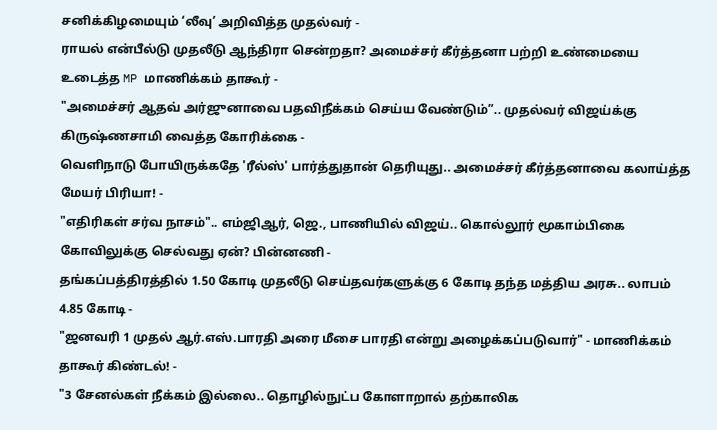சனிக்கிழமையும் ‘லீவு’ அறிவித்த முதல்வர் -
ராயல் என்பீல்டு முதலீடு ஆந்திரா சென்றதா? அமைச்சர் கீர்த்தனா பற்றி உண்மையை உடைத்த MP மாணிக்கம் தாகூர் -
"அமைச்சர் ஆதவ் அர்ஜுனாவை பதவிநீக்கம் செய்ய வேண்டும்”.. முதல்வர் விஜய்க்கு கிருஷ்ணசாமி வைத்த கோரிக்கை -
வெளிநாடு போயிருக்கதே 'ரீல்ஸ்' பார்த்துதான் தெரியுது.. அமைச்சர் கீர்த்தனாவை கலாய்த்த மேயர் பிரியா! -
"எதிரிகள் சர்வ நாசம்".. எம்ஜிஆர், ஜெ., பாணியில் விஜய்.. கொல்லூர் மூகாம்பிகை கோவிலுக்கு செல்வது ஏன்? பின்னணி -
தங்கப்பத்திரத்தில் 1.50 கோடி முதலீடு செய்தவர்களுக்கு 6 கோடி தந்த மத்திய அரசு.. லாபம் 4.85 கோடி -
"ஜனவரி 1 முதல் ஆர்.எஸ்.பாரதி அரை மீசை பாரதி என்று அழைக்கப்படுவார்" - மாணிக்கம் தாகூர் கிண்டல்! -
"3 சேனல்கள் நீக்கம் இல்லை.. தொழில்நுட்ப கோளாறால் தற்காலிக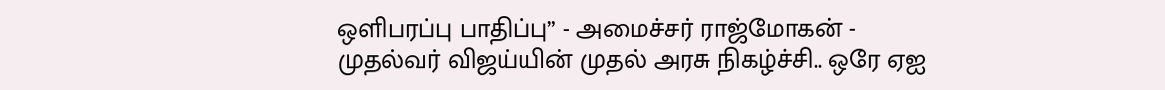ஒளிபரப்பு பாதிப்பு” - அமைச்சர் ராஜ்மோகன் -
முதல்வர் விஜய்யின் முதல் அரசு நிகழ்ச்சி.. ஒரே ஏஐ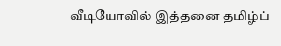வீடியோவில் இத்தனை தமிழ்ப்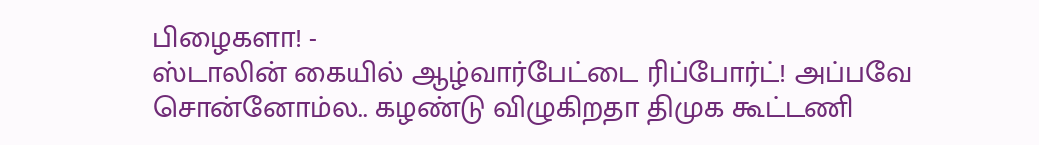பிழைகளா! -
ஸ்டாலின் கையில் ஆழ்வார்பேட்டை ரிப்போர்ட்! அப்பவே சொன்னோம்ல.. கழண்டு விழுகிறதா திமுக கூட்டணி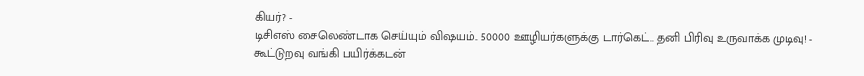கியர்? -
டிசிஎஸ் சைலெண்டாக செய்யும் விஷயம்.. 50000 ஊழியர்களுக்கு டார்கெட்.. தனி பிரிவு உருவாக்க முடிவு! -
கூட்டுறவு வங்கி பயிர்க்கடன்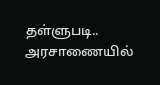தள்ளுபடி.. அரசாணையில்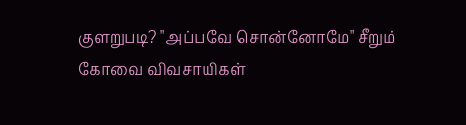குளறுபடி? "அப்பவே சொன்னோமே" சீறும் கோவை விவசாயிகள்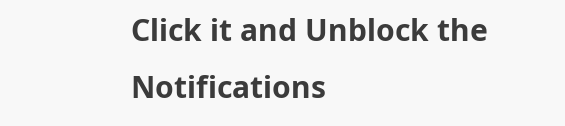Click it and Unblock the Notifications